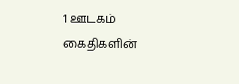1 ஊடகம்
கைதிகளின்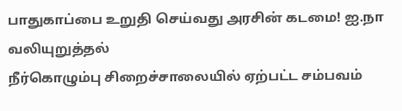பாதுகாப்பை உறுதி செய்வது அரசின் கடமை! ஐ.நா வலியுறுத்தல்
நீர்கொழும்பு சிறைச்சாலையில் ஏற்பட்ட சம்பவம்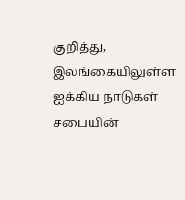குறித்து, இலங்கையிலுள்ள ஐக்கிய நாடுகள் சபையின்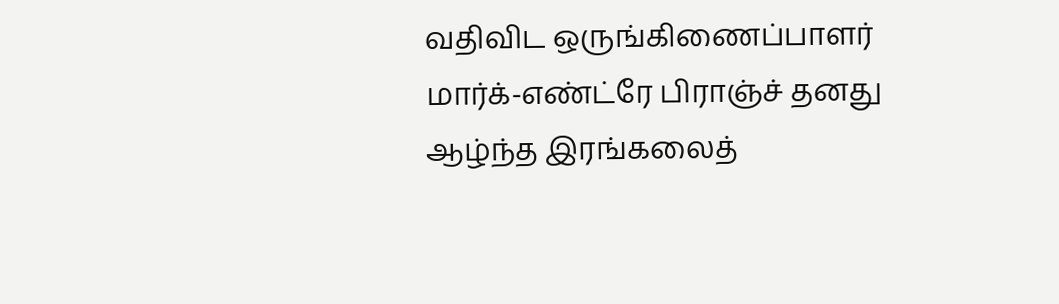வதிவிட ஒருங்கிணைப்பாளர் மார்க்-எண்ட்ரே பிராஞ்ச் தனது ஆழ்ந்த இரங்கலைத்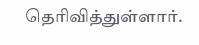தெரிவித்துள்ளார்.